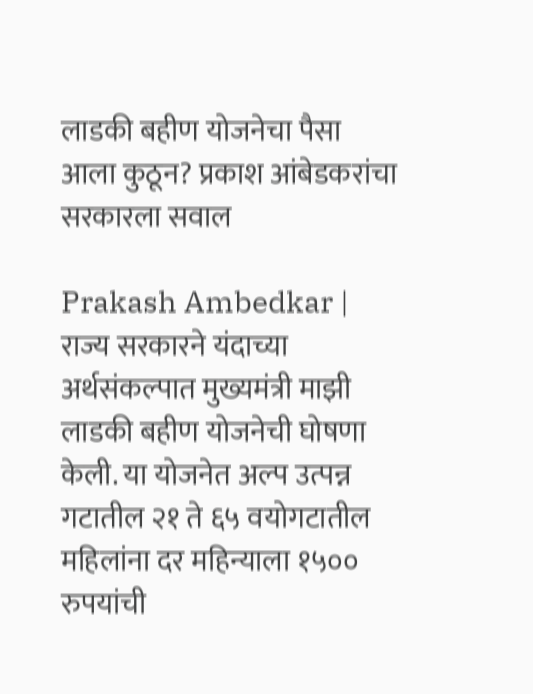लाडकी बहीण योजनेचा पैसा आला कुठून? प्रकाश आंबेडकरांचा सरकारला सवाल

Prakash Ambedkar | राज्य सरकारने यंदाच्या अर्थसंकल्पात मुख्यमंत्री माझी लाडकी बहीण योजनेची घोषणा केली. या योजनेत अल्प उत्पन्न गटातील २१ ते ६५ वयोगटातील महिलांना दर महिन्याला १५०० रुपयांची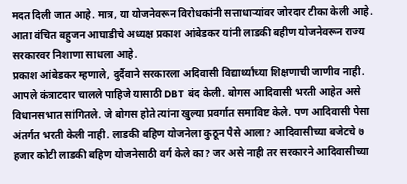मदत दिली जात आहे. मात्र, या योजनेवरून विरोधकांनी सत्ताधाऱ्यांवर जोरदार टीका केली आहे. आता वंचित बहुजन आघाडीचे अध्यक्ष प्रकाश आंबेडकर यांनी लाडकी बहीण योजनेवरून राज्य सरकारवर निशाणा साधला आहे.
प्रकाश आंबेडकर म्हणाले, दुर्दैवाने सरकारला अदिवासी विद्यार्थ्यांच्या शिक्षणाची जाणीव नाही. आपले कंत्राटदार चालले पाहिजे यासाठी DBT बंद केली. बोगस आदिवासी भरती आहेत असे विधानसभात सांगितले. जे बोगस होते त्यांना खुल्या प्रवर्गात समाविष्ट केले. पण आदिवासी पेसा अंतर्गत भरती केली नाही. लाडकी बहिण योजनेला कुठून पैसे आला? आदिवासीच्या बजेटचे ७ हजार कोटी लाडकी बहिण योजनेसाठी वर्ग केले का? जर असे नाही तर सरकारने आदिवासीच्या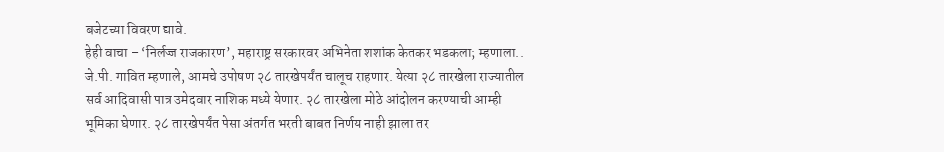बजेटच्या विवरण द्यावे.
हेही वाचा – ‘निर्लज्ज राजकारण’, महाराष्ट्र सरकारवर अभिनेता शशांक केतकर भडकला; म्हणाला..
जे.पी. गावित म्हणाले, आमचे उपोषण २८ तारखेपर्यंत चालूच राहणार. येत्या २८ तारखेला राज्यातील सर्व आदिवासी पात्र उमेदवार नाशिक मध्ये येणार. २८ तारखेला मोठे आंदोलन करण्याची आम्ही भूमिका घेणार. २८ तारखेपर्यंत पेसा अंतर्गत भरती बाबत निर्णय नाही झाला तर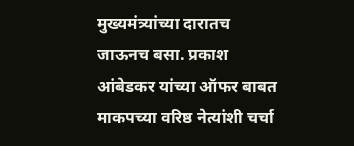मुख्यमंत्र्यांच्या दारातच जाऊनच बसा. प्रकाश आंबेडकर यांच्या ऑफर बाबत माकपच्या वरिष्ठ नेत्यांशी चर्चा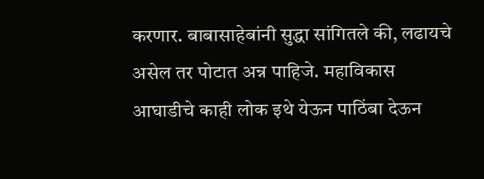करणार. बाबासाहेबांनी सुद्धा सांगितले की, लढायचे असेल तर पोटात अन्न पाहिजे. महाविकास आघाडीचे काही लोक इथे येऊन पाठिंबा देऊन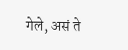गेले, असं ते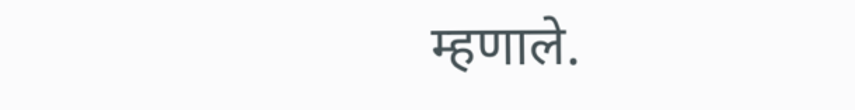म्हणाले.